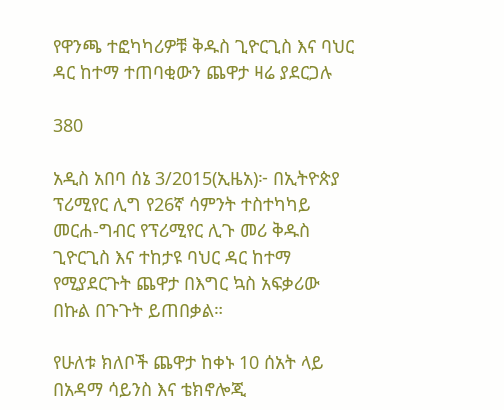የዋንጫ ተፎካካሪዎቹ ቅዱስ ጊዮርጊስ እና ባህር ዳር ከተማ ተጠባቂውን ጨዋታ ዛሬ ያደርጋሉ

380

አዲስ አበባ ሰኔ 3/2015(ኢዜአ)፦ በኢትዮጵያ ፕሪሚየር ሊግ የ26ኛ ሳምንት ተስተካካይ መርሐ-ግብር የፕሪሚየር ሊጉ መሪ ቅዱስ ጊዮርጊስ እና ተከታዩ ባህር ዳር ከተማ የሚያደርጉት ጨዋታ በእግር ኳስ አፍቃሪው በኩል በጉጉት ይጠበቃል።

የሁለቱ ክለቦች ጨዋታ ከቀኑ 10 ሰአት ላይ በአዳማ ሳይንስ እና ቴክኖሎጂ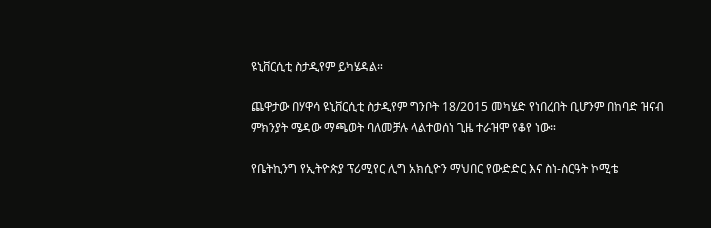ዩኒቨርሲቲ ስታዲየም ይካሄዳል።

ጨዋታው በሃዋሳ ዩኒቨርሲቲ ስታዲየም ግንቦት 18/2015 መካሄድ የነበረበት ቢሆንም በከባድ ዝናብ ምክንያት ሜዳው ማጫወት ባለመቻሉ ላልተወሰነ ጊዜ ተራዝሞ የቆየ ነው።

የቤትኪንግ የኢትዮጵያ ፕሪሚየር ሊግ አክሲዮን ማህበር የውድድር እና ስነ-ስርዓት ኮሚቴ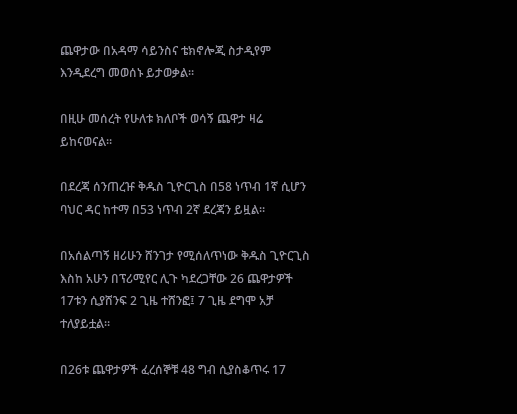ጨዋታው በአዳማ ሳይንስና ቴክኖሎጂ ስታዲየም እንዲደረግ መወሰኑ ይታወቃል።

በዚሁ መሰረት የሁለቱ ክለቦች ወሳኝ ጨዋታ ዛሬ ይከናወናል።

በደረጃ ሰንጠረዡ ቅዱስ ጊዮርጊስ በ58 ነጥብ 1ኛ ሲሆን ባህር ዳር ከተማ በ53 ነጥብ 2ኛ ደረጃን ይዟል።

በአሰልጣኝ ዘሪሁን ሸንገታ የሚሰለጥነው ቅዱስ ጊዮርጊስ እስከ አሁን በፕሪሚየር ሊጉ ካደረጋቸው 26 ጨዋታዎች 17ቱን ሲያሸንፍ 2 ጊዜ ተሸንፎ፤ 7 ጊዜ ደግሞ አቻ ተለያይቷል።

በ26ቱ ጨዋታዎች ፈረሰኞቹ 48 ግብ ሲያስቆጥሩ 17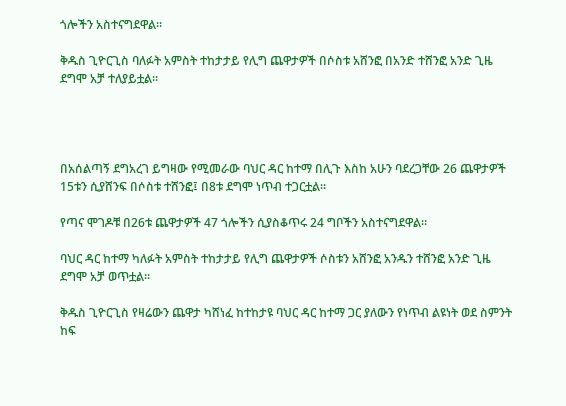ጎሎችን አስተናግደዋል።

ቅዱስ ጊዮርጊስ ባለፉት አምስት ተከታታይ የሊግ ጨዋታዎች በሶስቱ አሸንፎ በአንድ ተሸንፎ አንድ ጊዜ ደግሞ አቻ ተለያይቷል።




በአሰልጣኝ ደግአረገ ይግዛው የሚመራው ባህር ዳር ከተማ በሊጉ እስከ አሁን ባደረጋቸው 26 ጨዋታዎች 15ቱን ሲያሸንፍ በሶስቱ ተሸንፎ፤ በ8ቱ ደግሞ ነጥብ ተጋርቷል።

የጣና ሞገዶቹ በ26ቱ ጨዋታዎች 47 ጎሎችን ሲያስቆጥሩ 24 ግቦችን አስተናግደዋል።

ባህር ዳር ከተማ ካለፉት አምስት ተከታታይ የሊግ ጨዋታዎች ሶስቱን አሸንፎ አንዱን ተሸንፎ አንድ ጊዜ ደግሞ አቻ ወጥቷል።

ቅዱስ ጊዮርጊስ የዛሬውን ጨዋታ ካሸነፈ ከተከታዩ ባህር ዳር ከተማ ጋር ያለውን የነጥብ ልዩነት ወደ ስምንት ከፍ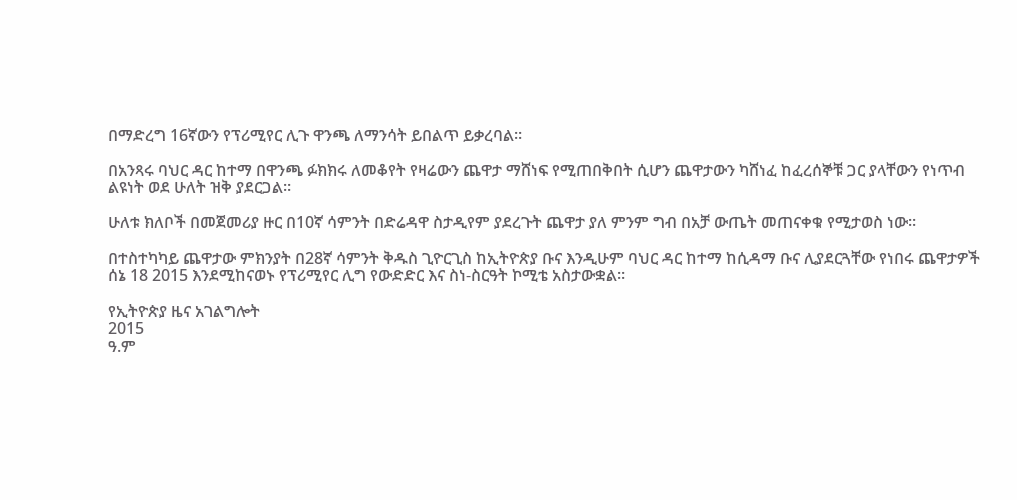በማድረግ 16ኛውን የፕሪሚየር ሊጉ ዋንጫ ለማንሳት ይበልጥ ይቃረባል።

በአንጻሩ ባህር ዳር ከተማ በዋንጫ ፉክክሩ ለመቆየት የዛሬውን ጨዋታ ማሸነፍ የሚጠበቅበት ሲሆን ጨዋታውን ካሸነፈ ከፈረሰኞቹ ጋር ያላቸውን የነጥብ ልዩነት ወደ ሁለት ዝቅ ያደርጋል።

ሁለቱ ክለቦች በመጀመሪያ ዙር በ10ኛ ሳምንት በድሬዳዋ ስታዲየም ያደረጉት ጨዋታ ያለ ምንም ግብ በአቻ ውጤት መጠናቀቁ የሚታወስ ነው።

በተስተካካይ ጨዋታው ምክንያት በ28ኛ ሳምንት ቅዱስ ጊዮርጊስ ከኢትዮጵያ ቡና እንዲሁም ባህር ዳር ከተማ ከሲዳማ ቡና ሊያደርጓቸው የነበሩ ጨዋታዎች ሰኔ 18 2015 እንደሚከናወኑ የፕሪሚየር ሊግ የውድድር እና ስነ-ስርዓት ኮሚቴ አስታውቋል።

የኢትዮጵያ ዜና አገልግሎት
2015
ዓ.ም